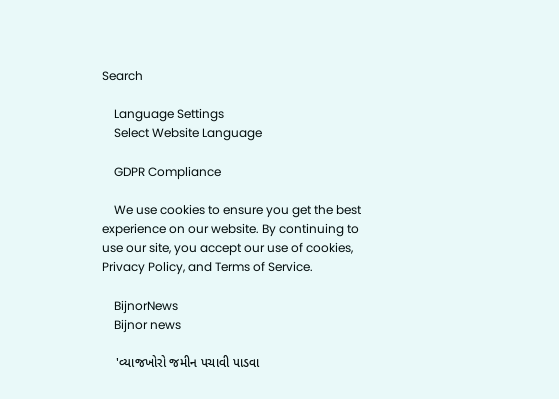Search

    Language Settings
    Select Website Language

    GDPR Compliance

    We use cookies to ensure you get the best experience on our website. By continuing to use our site, you accept our use of cookies, Privacy Policy, and Terms of Service.

    BijnorNews
    Bijnor news

    'વ્યાજખોરો જમીન પચાવી પાડવા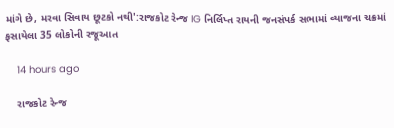માંગે છે, મરવા સિવાય છૂટકો નથી':રાજકોટ રેન્જ IG નિર્લિપ્ત રાયની જનસંપર્ક સભામાં વ્યાજના ચક્રમાં ફસાયેલા 35 લોકોની રજૂઆત

    14 hours ago

    રાજકોટ રેન્જ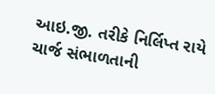આઇ.જી. તરીકે નિર્લિપ્ત રાયે ચાર્જ સંભાળતાની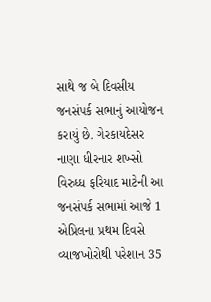સાથે જ બે દિવસીય જનસંપર્ક સભાનું આયોજન કરાયું છે. ગેરકાયદેસર નાણા ધીરનાર શખ્સો વિરુધ્ધ ફરિયાદ માટેની આ જનસંપર્ક સભામાં આજે 1 એપ્રિલના પ્રથમ દિવસે વ્યાજખોરોથી પરેશાન 35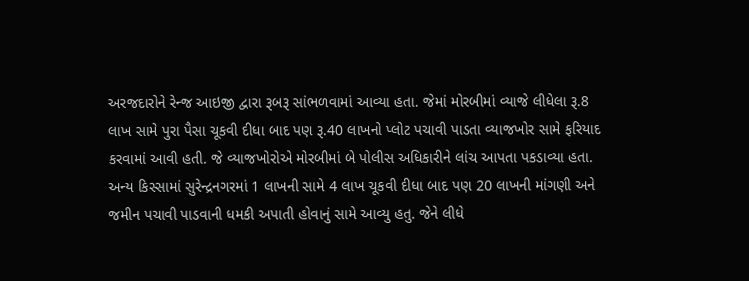અરજદારોને રેન્જ આઇજી દ્વારા રૂબરૂ સાંભળવામાં આવ્યા હતા. જેમાં મોરબીમાં વ્યાજે લીધેલા રૂ.8 લાખ સામે પુરા પૈસા ચૂકવી દીધા બાદ પણ રૂ.40 લાખનો પ્લોટ પચાવી પાડતા વ્યાજખોર સામે ફરિયાદ કરવામાં આવી હતી. જે વ્યાજખોરોએ મોરબીમાં બે પોલીસ અધિકારીને લાંચ આપતા પકડાવ્યા હતા. અન્ય કિસ્સામાં સુરેન્દ્રનગરમાં 1 લાખની સામે 4 લાખ ચૂકવી દીધા બાદ પણ 20 લાખની માંગણી અને જમીન પચાવી પાડવાની ધમકી અપાતી હોવાનું સામે આવ્યુ હતુ. જેને લીધે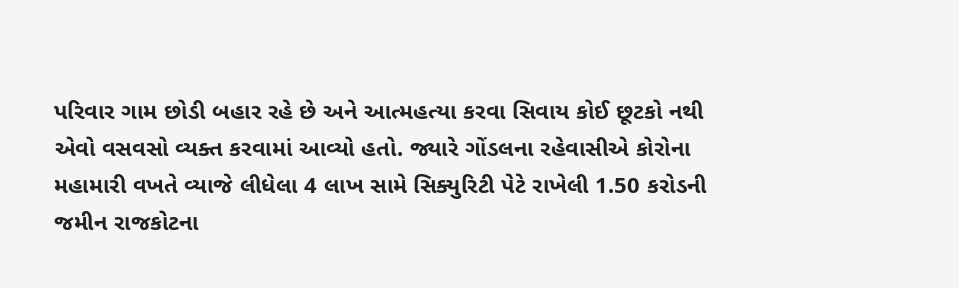પરિવાર ગામ છોડી બહાર રહે છે અને આત્મહત્યા કરવા સિવાય કોઈ છૂટકો નથી એવો વસવસો વ્યક્ત કરવામાં આવ્યો હતો. જ્યારે ગોંડલના રહેવાસીએ કોરોના મહામારી વખતે વ્યાજે લીધેલા 4 લાખ સામે સિક્યુરિટી પેટે રાખેલી 1.50 કરોડની જમીન રાજકોટના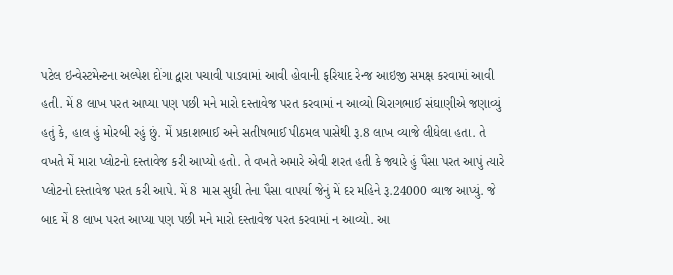પટેલ ઇન્વેસ્ટમેન્ટના અલ્પેશ દોંગા દ્વારા પચાવી પાડવામાં આવી હોવાની ફરિયાદ રેન્જ આઇજી સમક્ષ કરવામાં આવી હતી. મેં 8 લાખ પરત આપ્યા પણ પછી મને મારો દસ્તાવેજ પરત કરવામાં ન આવ્યો ચિરાગભાઈ સંઘાણીએ જણાવ્યું હતું કે, હાલ હું મોરબી રહું છું. મેં પ્રકાશભાઈ અને સતીષભાઈ પીઠમલ પાસેથી રૂ.8 લાખ વ્યાજે લીધેલા હતા. તે વખતે મેં મારા પ્લોટનો દસ્તાવેજ કરી આપ્યો હતો. તે વખતે અમારે એવી શરત હતી કે જ્યારે હું પૈસા પરત આપું ત્યારે પ્લોટનો દસ્તાવેજ પરત કરી આપે. મેં 8 માસ સુધી તેના પૈસા વાપર્યા જેનું મેં દર મહિને રૂ.24000 વ્યાજ આપ્યું. જે બાદ મેં 8 લાખ પરત આપ્યા પણ પછી મને મારો દસ્તાવેજ પરત કરવામાં ન આવ્યો. આ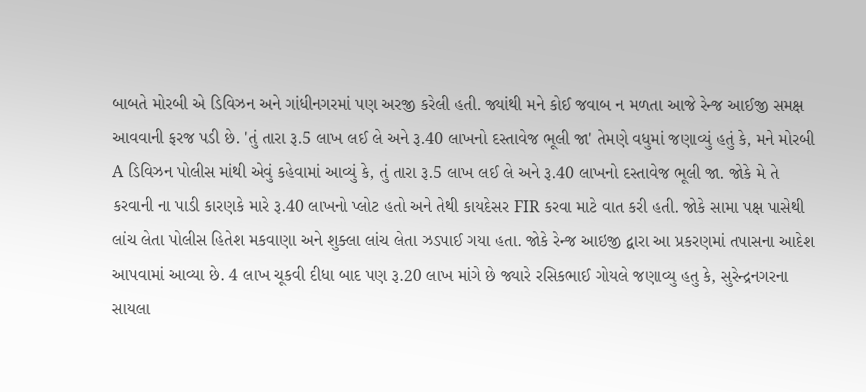બાબતે મોરબી એ ડિવિઝન અને ગાંધીનગરમાં પણ અરજી કરેલી હતી. જ્યાંથી મને કોઈ જવાબ ન મળતા આજે રેન્જ આઈજી સમક્ષ આવવાની ફરજ પડી છે. 'તું તારા રૂ.5 લાખ લઈ લે અને રૂ.40 લાખનો દસ્તાવેજ ભૂલી જા' તેમણે વધુમાં જણાવ્યું હતું કે, મને મોરબી A ડિવિઝન પોલીસ માંથી એવું કહેવામાં આવ્યું કે, તું તારા રૂ.5 લાખ લઈ લે અને રૂ.40 લાખનો દસ્તાવેજ ભૂલી જા. જોકે મે તે કરવાની ના પાડી કારણકે મારે રૂ.40 લાખનો પ્લોટ હતો અને તેથી કાયદેસર FIR કરવા માટે વાત કરી હતી. જોકે સામા પક્ષ પાસેથી લાંચ લેતા પોલીસ હિતેશ મકવાણા અને શુક્લા લાંચ લેતા ઝડપાઈ ગયા હતા. જોકે રેન્જ આઇજી દ્વારા આ પ્રકરણમાં તપાસના આદેશ આપવામાં આવ્યા છે. 4 લાખ ચૂકવી દીધા બાદ પણ રૂ.20 લાખ માંગે છે જ્યારે રસિકભાઈ ગોયલે જણાવ્યુ હતુ કે, સુરેન્દ્રનગરના સાયલા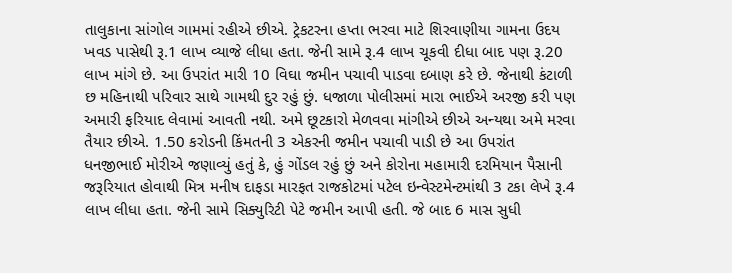તાલુકાના સાંગોલ ગામમાં રહીએ છીએ. ટ્રેકટરના હપ્તા ભરવા માટે શિરવાણીયા ગામના ઉદય ખવડ પાસેથી રૂ.1 લાખ વ્યાજે લીધા હતા. જેની સામે રૂ.4 લાખ ચૂકવી દીધા બાદ પણ રૂ.20 લાખ માંગે છે. આ ઉપરાંત મારી 10 વિઘા જમીન પચાવી પાડવા દબાણ કરે છે. જેનાથી કંટાળી છ મહિનાથી પરિવાર સાથે ગામથી દુર રહું છું. ધજાળા પોલીસમાં મારા ભાઈએ અરજી કરી પણ અમારી ફરિયાદ લેવામાં આવતી નથી. અમે છૂટકારો મેળવવા માંગીએ છીએ અન્યથા અમે મરવા તૈયાર છીએ. 1.50 કરોડની કિંમતની 3 એકરની જમીન પચાવી પાડી છે આ ઉપરાંત ધનજીભાઈ મોરીએ જણાવ્યું હતું કે, હું ગોંડલ રહું છું અને કોરોના મહામારી દરમિયાન પૈસાની જરૂરિયાત હોવાથી મિત્ર મનીષ દાફડા મારફત રાજકોટમાં પટેલ ઇન્વેસ્ટમેન્ટમાંથી 3 ટકા લેખે રૂ.4 લાખ લીધા હતા. જેની સામે સિક્યુરિટી પેટે જમીન આપી હતી. જે બાદ 6 માસ સુધી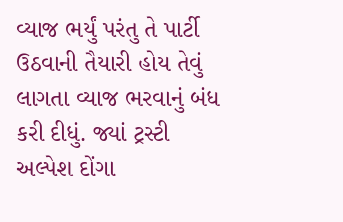વ્યાજ ભર્યું પરંતુ તે પાર્ટી ઉઠવાની તૈયારી હોય તેવું લાગતા વ્યાજ ભરવાનું બંધ કરી દીધું. જ્યાં ટ્રસ્ટી અલ્પેશ દોંગા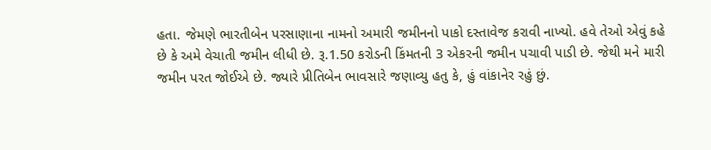હતા. જેમણે ભારતીબેન પરસાણાના નામનો અમારી જમીનનો પાકો દસ્તાવેજ કરાવી નાખ્યો. હવે તેઓ એવું કહે છે કે અમે વેચાતી જમીન લીધી છે. રૂ.1.50 કરોડની કિંમતની 3 એકરની જમીન પચાવી પાડી છે. જેથી મને મારી જમીન પરત જોઈએ છે. જ્યારે પ્રીતિબેન ભાવસારે જણાવ્યુ હતુ કે, હું વાંકાનેર રહું છું.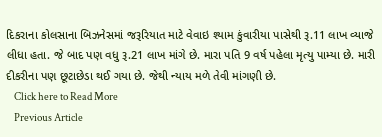દિકરાના કોલસાના બિઝનેસમાં જરૂરિયાત માટે વેવાઇ શ્યામ કુંવારીયા પાસેથી રૂ.11 લાખ વ્યાજે લીધા હતા. જે બાદ પણ વધુ રૂ.21 લાખ માંગે છે. મારા પતિ 9 વર્ષ પહેલા મૃત્યુ પામ્યા છે. મારી દીકરીના પણ છૂટાછેડા થઈ ગયા છે. જેથી ન્યાય મળે તેવી માંગણી છે.
    Click here to Read More
    Previous Article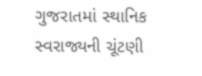ગુજરાતમાં સ્થાનિક સ્વરાજ્યની ચૂંટણી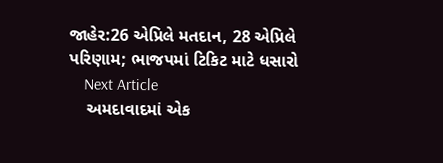જાહેર:26 એપ્રિલે મતદાન, 28 એપ્રિલે પરિણામ; ભાજપમાં ટિકિટ માટે ધસારો
    Next Article
    અમદાવાદમાં એક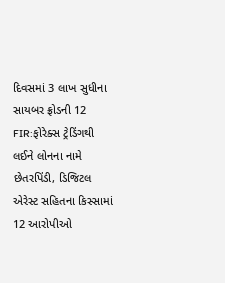દિવસમાં 3 લાખ સુધીના સાયબર ફ્રોડની 12 FIR:ફોરેક્સ ટ્રેડિંગથી લઈને લોનના નામે છેતરપિંડી, ડિજિટલ એરેસ્ટ સહિતના કિસ્સામાં 12 આરોપીઓ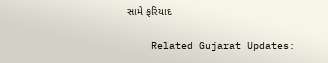સામે ફરિયાદ

    Related Gujarat Updates: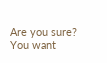Are you sure? You want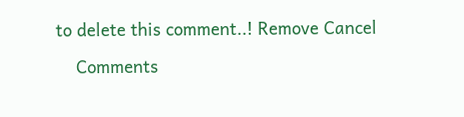to delete this comment..! Remove Cancel

    Comments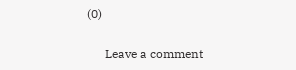(0)

      Leave a comment